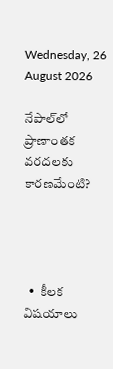Wednesday, 26 August 2026

నేపాల్‌లో ప్రాణాంతక వరదలకు కారణమేంటి?




  •  కీలక విషయాలు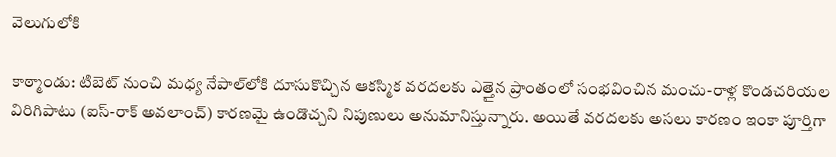వెలుగులోకి

కాఠ్మాండు: టిబెట్‌ నుంచి మధ్య నేపాల్‌లోకి దూసుకొచ్చిన ఆకస్మిక వరదలకు ఎత్తైన ప్రాంతంలో సంభవించిన మంచు-రాళ్ల కొండచరియల విరిగిపాటు (ఐస్‌-రాక్‌ అవలాంచ్‌) కారణమై ఉండొచ్చని నిపుణులు అనుమానిస్తున్నారు. అయితే వరదలకు అసలు కారణం ఇంకా పూర్తిగా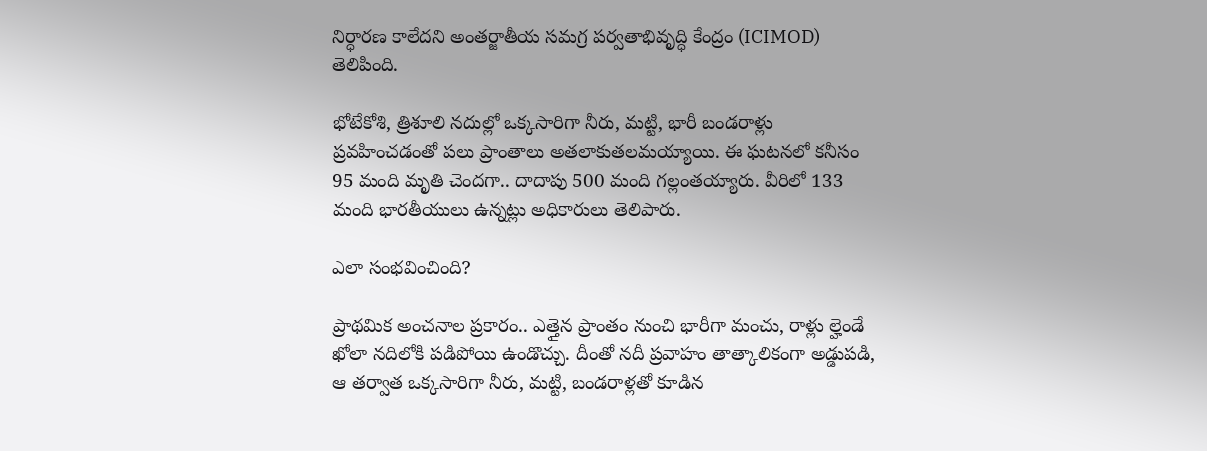నిర్ధారణ కాలేదని అంతర్జాతీయ సమగ్ర పర్వతాభివృద్ధి కేంద్రం (ICIMOD) తెలిపింది.

భోటేకోశి, త్రిశూలి నదుల్లో ఒక్కసారిగా నీరు, మట్టి, భారీ బండరాళ్లు ప్రవహించడంతో పలు ప్రాంతాలు అతలాకుతలమయ్యాయి. ఈ ఘటనలో కనీసం 95 మంది మృతి చెందగా.. దాదాపు 500 మంది గల్లంతయ్యారు. వీరిలో 133 మంది భారతీయులు ఉన్నట్లు అధికారులు తెలిపారు.

ఎలా సంభవించింది?

ప్రాథమిక అంచనాల ప్రకారం.. ఎత్తైన ప్రాంతం నుంచి భారీగా మంచు, రాళ్లు ల్హెండే ఖోలా నదిలోకి పడిపోయి ఉండొచ్చు. దీంతో నదీ ప్రవాహం తాత్కాలికంగా అడ్డుపడి, ఆ తర్వాత ఒక్కసారిగా నీరు, మట్టి, బండరాళ్లతో కూడిన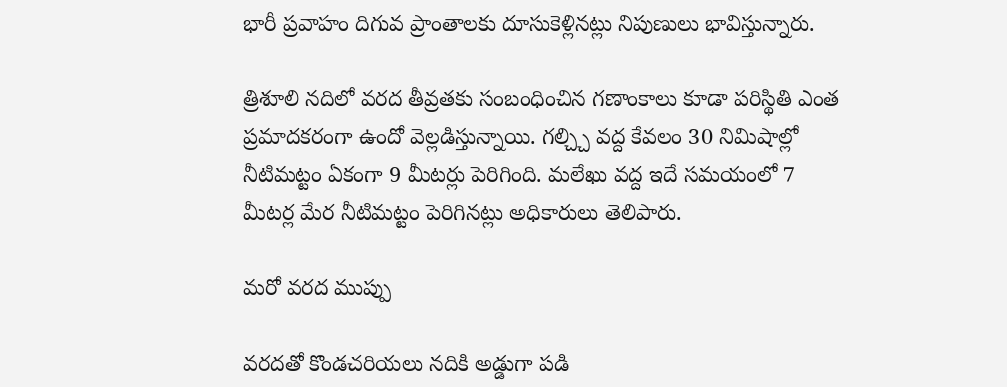భారీ ప్రవాహం దిగువ ప్రాంతాలకు దూసుకెళ్లినట్లు నిపుణులు భావిస్తున్నారు.

త్రిశూలి నదిలో వరద తీవ్రతకు సంబంధించిన గణాంకాలు కూడా పరిస్థితి ఎంత ప్రమాదకరంగా ఉందో వెల్లడిస్తున్నాయి. గల్చ్చి వద్ద కేవలం 30 నిమిషాల్లో నీటిమట్టం ఏకంగా 9 మీటర్లు పెరిగింది. మలేఖు వద్ద ఇదే సమయంలో 7 మీటర్ల మేర నీటిమట్టం పెరిగినట్లు అధికారులు తెలిపారు.

మరో వరద ముప్పు

వరదతో కొండచరియలు నదికి అడ్డుగా పడి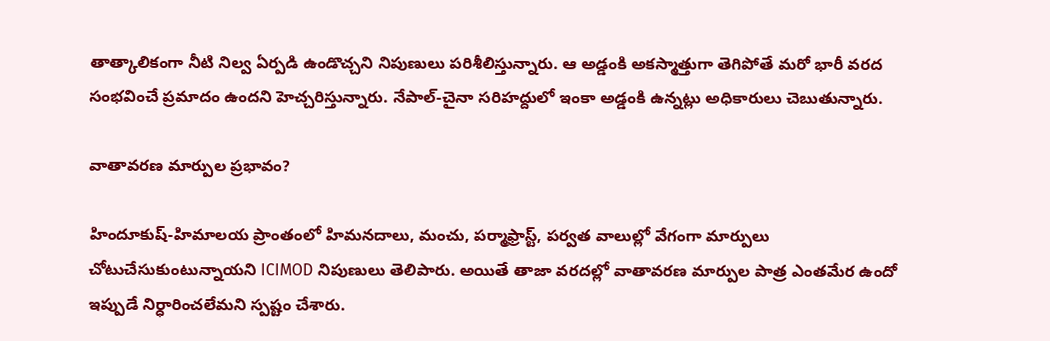తాత్కాలికంగా నీటి నిల్వ ఏర్పడి ఉండొచ్చని నిపుణులు పరిశీలిస్తున్నారు. ఆ అడ్డంకి అకస్మాత్తుగా తెగిపోతే మరో భారీ వరద సంభవించే ప్రమాదం ఉందని హెచ్చరిస్తున్నారు. నేపాల్‌-చైనా సరిహద్దులో ఇంకా అడ్డంకి ఉన్నట్లు అధికారులు చెబుతున్నారు.

వాతావరణ మార్పుల ప్రభావం?

హిందూకుష్‌-హిమాలయ ప్రాంతంలో హిమనదాలు, మంచు, పర్మాఫ్రాస్ట్‌, పర్వత వాలుల్లో వేగంగా మార్పులు చోటుచేసుకుంటున్నాయని ICIMOD నిపుణులు తెలిపారు. అయితే తాజా వరదల్లో వాతావరణ మార్పుల పాత్ర ఎంతమేర ఉందో ఇప్పుడే నిర్ధారించలేమని స్పష్టం చేశారు.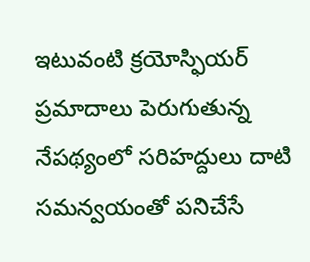ఇటువంటి క్రయోస్ఫియర్‌ ప్రమాదాలు పెరుగుతున్న నేపథ్యంలో సరిహద్దులు దాటి సమన్వయంతో పనిచేసే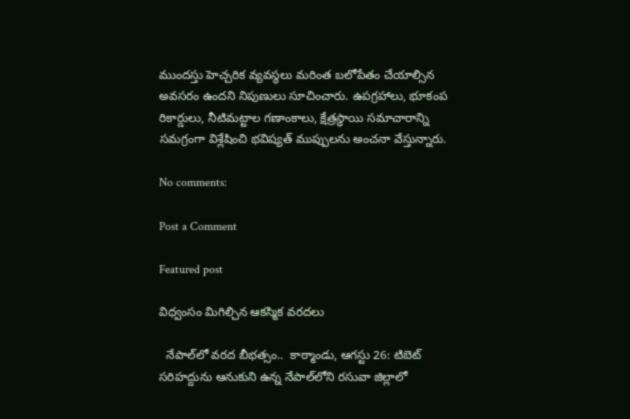ముందస్తు హెచ్చరిక వ్యవస్థలు మరింత బలోపేతం చేయాల్సిన అవసరం ఉందని నిపుణులు సూచించారు. ఉపగ్రహాలు, భూకంప రికార్డులు, నీటిమట్టాల గణాంకాలు, క్షేత్రస్థాయి సమాచారాన్ని సమగ్రంగా విశ్లేషించి భవిష్యత్‌ ముప్పులను అంచనా వేస్తున్నారు.

No comments:

Post a Comment

Featured post

విధ్వంసం మిగిల్చిన ఆకస్మిక వరదలు

  నేపాల్‌లో వరద బీభత్సం..  కాఠ్మాండు, ఆగస్టు 26: టిబెట్‌ సరిహద్దును ఆనుకుని ఉన్న నేపాల్‌లోని రసువా జిల్లాలో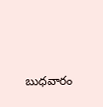బుధవారం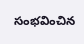సంభవించిన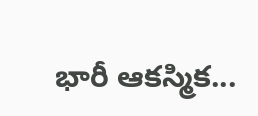భారీ ఆకస్మిక...